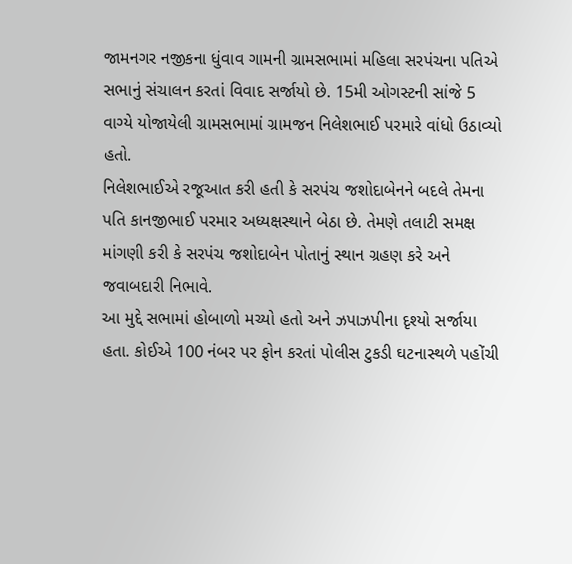જામનગર નજીકના ધુંવાવ ગામની ગ્રામસભામાં મહિલા સરપંચના પતિએ સભાનું સંચાલન કરતાં વિવાદ સર્જાયો છે. 15મી ઓગસ્ટની સાંજે 5 વાગ્યે યોજાયેલી ગ્રામસભામાં ગ્રામજન નિલેશભાઈ પરમારે વાંધો ઉઠાવ્યો હતો.
નિલેશભાઈએ રજૂઆત કરી હતી કે સરપંચ જશોદાબેનને બદલે તેમના પતિ કાનજીભાઈ પરમાર અધ્યક્ષસ્થાને બેઠા છે. તેમણે તલાટી સમક્ષ માંગણી કરી કે સરપંચ જશોદાબેન પોતાનું સ્થાન ગ્રહણ કરે અને જવાબદારી નિભાવે.
આ મુદ્દે સભામાં હોબાળો મચ્યો હતો અને ઝપાઝપીના દૃશ્યો સર્જાયા હતા. કોઈએ 100 નંબર પર ફોન કરતાં પોલીસ ટુકડી ઘટનાસ્થળે પહોંચી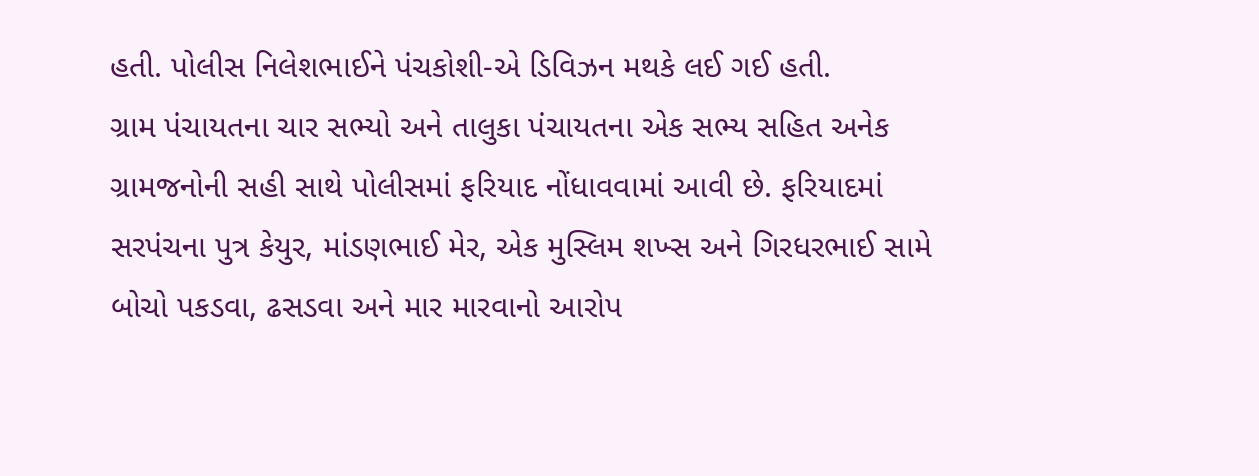હતી. પોલીસ નિલેશભાઈને પંચકોશી-એ ડિવિઝન મથકે લઈ ગઈ હતી.
ગ્રામ પંચાયતના ચાર સભ્યો અને તાલુકા પંચાયતના એક સભ્ય સહિત અનેક ગ્રામજનોની સહી સાથે પોલીસમાં ફરિયાદ નોંધાવવામાં આવી છે. ફરિયાદમાં સરપંચના પુત્ર કેયુર, માંડણભાઈ મેર, એક મુસ્લિમ શખ્સ અને ગિરધરભાઈ સામે બોચો પકડવા, ઢસડવા અને માર મારવાનો આરોપ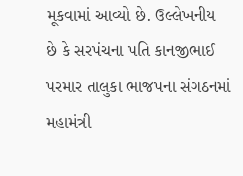મૂકવામાં આવ્યો છે. ઉલ્લેખનીય છે કે સરપંચના પતિ કાનજીભાઈ પરમાર તાલુકા ભાજપના સંગઠનમાં મહામંત્રી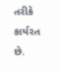તરીકે કાર્યરત છે.